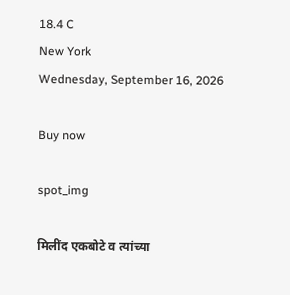18.4 C
New York
Wednesday, September 16, 2026

Buy now

spot_img

मिलींद एकबोटे व त्यांच्या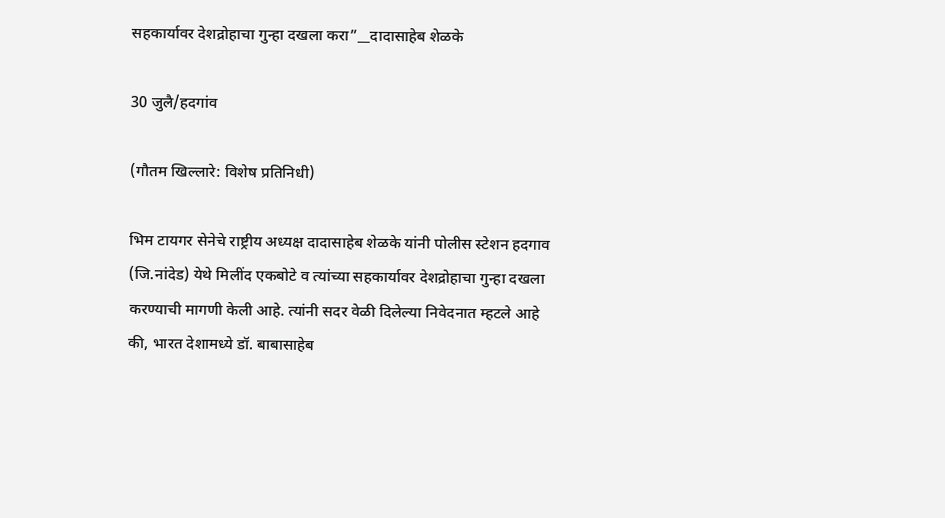सहकार्यावर देशद्रोहाचा गुन्हा दखला करा”__दादासाहेब शेळके

30 जुलै/हदगांव

(गौतम खिल्लारे: विशेष प्रतिनिधी)

भिम टायगर सेनेचे राष्ट्रीय अध्यक्ष दादासाहेब शेळके यांनी पोलीस स्टेशन हदगाव (जि.नांदेड) येथे मिलींद एकबोटे व त्यांच्या सहकार्यावर देशद्रोहाचा गुन्हा दखला करण्याची मागणी केली आहे. त्यांनी सदर वेळी दिलेल्या निवेदनात म्हटले आहे की, भारत देशामध्ये डॉ. बाबासाहेब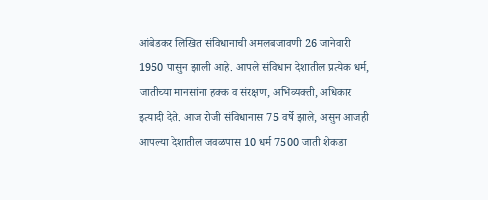आंबेडकर लिखित संविधानाची अमलबजावणी 26 जानेवारी 1950 पासुन झाली आहे. आपले संविधान देशातील प्रत्येक धर्म, जातीच्या मानसांना हक्क व संरक्षण, अभिव्यक्ती, अधिकार इत्यादी देते. आज रोजी संविधानास 75 वर्षे झाले, असुन आजही आपल्या देशातील जवळपास 10 धर्म 7500 जाती शेकडा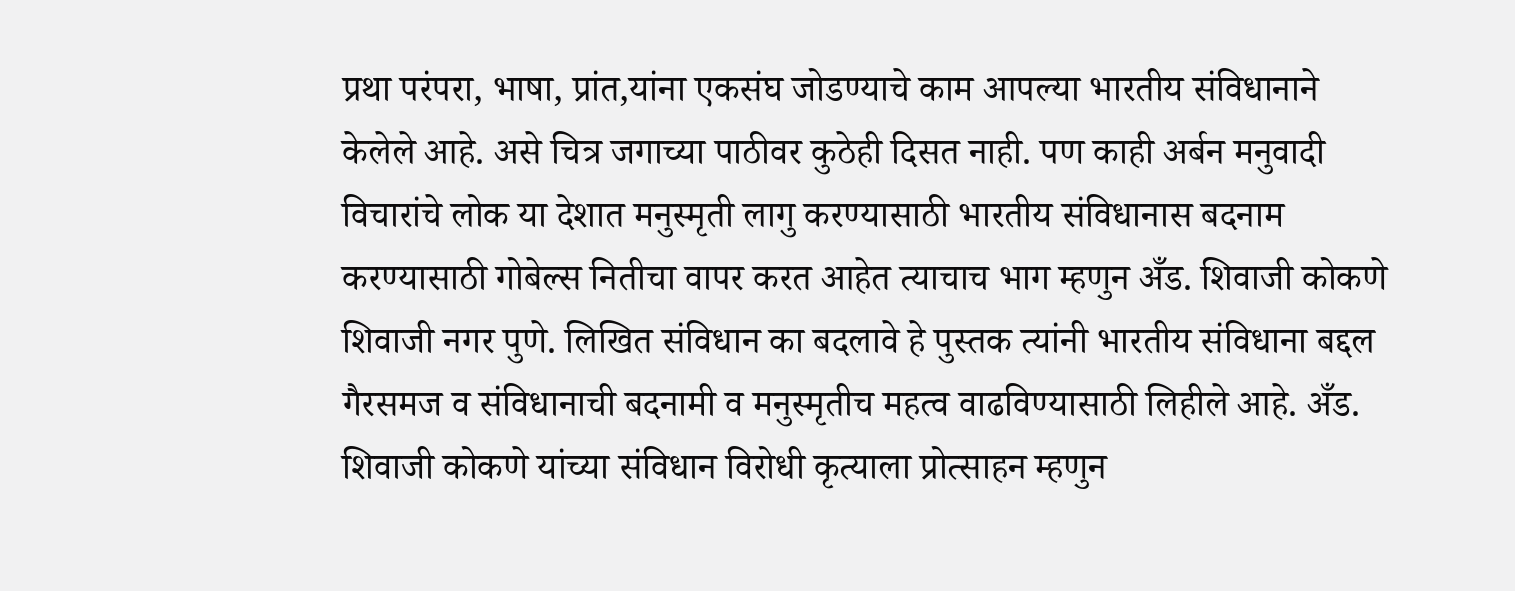प्रथा परंपरा, भाषा, प्रांत,यांना एकसंघ जोडण्याचे काम आपल्या भारतीय संविधानाने केलेले आहे. असे चित्र जगाच्या पाठीवर कुठेही दिसत नाही. पण काही अर्बन मनुवादी विचारांचे लोक या देशात मनुस्मृती लागु करण्यासाठी भारतीय संविधानास बदनाम करण्यासाठी गोबेल्स नितीचा वापर करत आहेत त्याचाच भाग म्हणुन अँड. शिवाजी कोकणे शिवाजी नगर पुणे. लिखित संविधान का बदलावे हे पुस्तक त्यांनी भारतीय संविधाना बद्दल गैरसमज व संविधानाची बदनामी व मनुस्मृतीच महत्व वाढविण्यासाठी लिहीले आहे. अँड. शिवाजी कोकणे यांच्या संविधान विरोधी कृत्याला प्रोत्साहन म्हणुन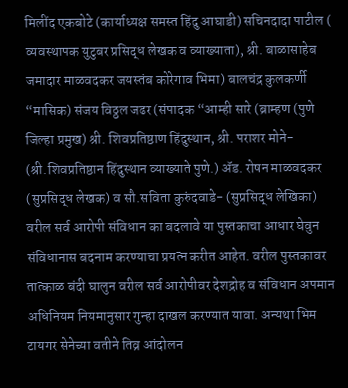मिलींद एकबोटे (कार्याध्यक्ष समस्त हिंदु आघाडी) सचिनदादा पाटील ( व्यवस्थापक युटुबर प्रसिद्ध लेखक व व्याख्याता), श्री. बाळासाहेब जमादार माळवदकर जयस्तंब कोरेगाव भिमा) बालचंद्र कुलकर्णी “मासिक) संजय विठ्ठल जढर (संपादक “आम्ही सारे (ब्राम्हण (पुणे जिल्हा प्रमुख) श्री. शिवप्रतिष्ठाण हिंदुस्थान, श्री. पराशर मोने- (श्री.शिवप्रतिष्ठान हिंदुस्थान व्याख्याते पुणे.) ॲड. रोषन माळवदकर (सुप्रसिद्ध लेखक) व सौ.सविता कुरुंदवाडे- (सुप्रसिद्ध लेखिका) वरील सर्व आरोपी संविधान का बदलावे या पुस्तकाचा आधार घेवुन संविधानास बदनाम करण्याचा प्रयत्न करीत आहेत. वरील पुस्तकावर तात्काळ बंदी घालुन वरील सर्व आरोपीवर देशद्रोह व संविधान अपमान अधिनियम नियमानुसार गुन्हा दाखल करण्यात यावा. अन्यथा भिम टायगर सेनेच्या वतीने तिव्र आंदोलन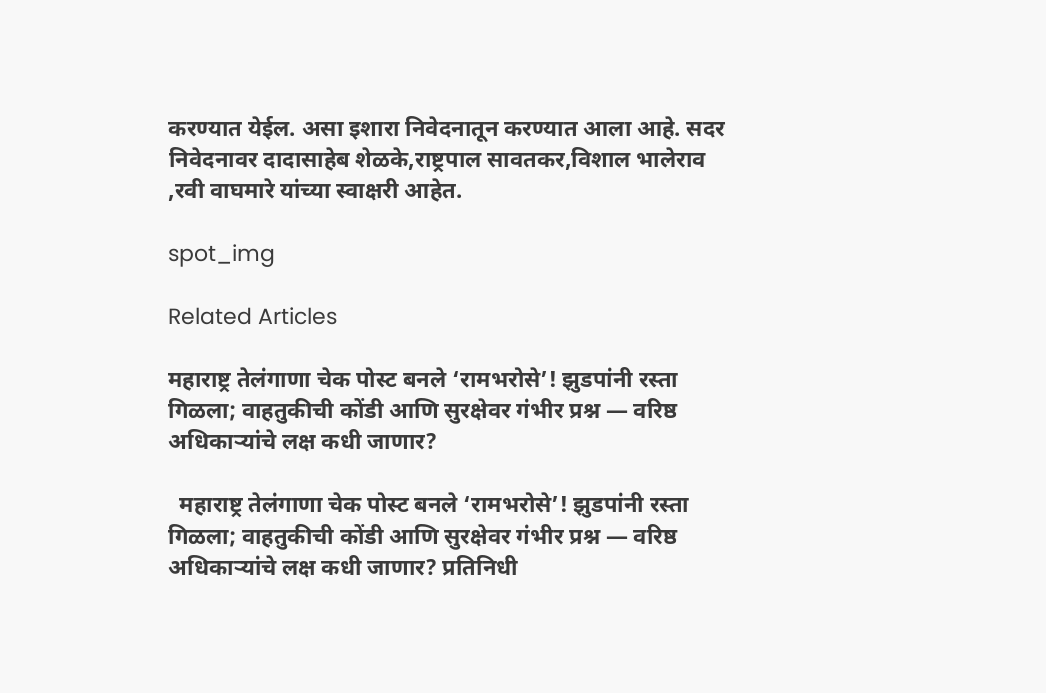करण्यात येईल. असा इशारा निवेदनातून करण्यात आला आहे. सदर निवेदनावर दादासाहेब शेळके,राष्ट्रपाल सावतकर,विशाल भालेराव ,रवी वाघमारे यांच्या स्वाक्षरी आहेत.

spot_img

Related Articles

महाराष्ट्र तेलंगाणा चेक पोस्ट बनले ‘रामभरोसे’! झुडपांनी रस्ता गिळला; वाहतुकीची कोंडी आणि सुरक्षेवर गंभीर प्रश्न — वरिष्ठ अधिकाऱ्यांचे लक्ष कधी जाणार?

  महाराष्ट्र तेलंगाणा चेक पोस्ट बनले ‘रामभरोसे’! झुडपांनी रस्ता गिळला; वाहतुकीची कोंडी आणि सुरक्षेवर गंभीर प्रश्न — वरिष्ठ अधिकाऱ्यांचे लक्ष कधी जाणार? प्रतिनिधी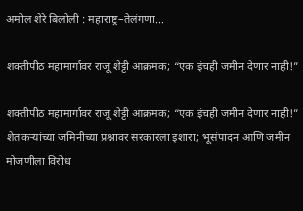अमोल शेरे बिलोली : महाराष्ट्र–तेलंगणा...

शक्तीपीठ महामार्गावर राजू शेट्टी आक्रमक; “एक इंचही जमीन देणार नाही!”

शक्तीपीठ महामार्गावर राजू शेट्टी आक्रमक; “एक इंचही जमीन देणार नाही!” शेतकऱ्यांच्या जमिनीच्या प्रश्नावर सरकारला इशारा; भूसंपादन आणि जमीन मोजणीला विरोध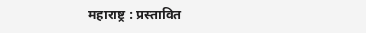महाराष्ट्र : प्रस्तावित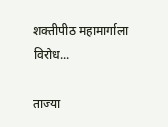शक्तीपीठ महामार्गाला विरोध...

ताज्या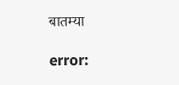बातम्या

error: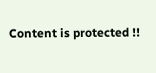Content is protected !!